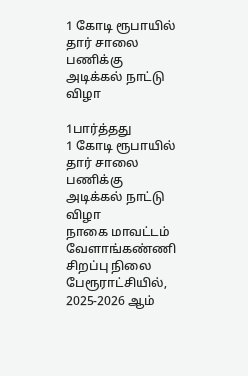1 கோடி ரூபாயில் தார் சாலை பணிக்கு அடிக்கல் நாட்டு விழா

1பார்த்தது
1 கோடி ரூபாயில் தார் சாலை பணிக்கு அடிக்கல் நாட்டு விழா
நாகை மாவட்டம் வேளாங்கண்ணி சிறப்பு நிலை பேரூராட்சியில், 2025-2026 ஆம்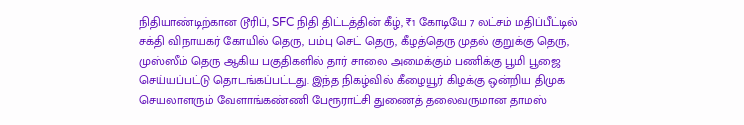நிதியாண்டிற்கான டூரிப், SFC நிதி திட்டத்தின் கீழ், ₹1 கோடியே 7 லட்சம் மதிப்பீட்டில் சக்தி விநாயகர் கோயில் தெரு, பம்பு செட் தெரு, கீழத்தெரு முதல் குறுக்கு தெரு, முஸ்ஸீம் தெரு ஆகிய பகுதிகளில் தார் சாலை அமைக்கும் பணிக்கு பூமி பூஜை செய்யப்பட்டு தொடங்கப்பட்டது. இந்த நிகழ்வில் கீழையூர் கிழக்கு ஒன்றிய திமுக செயலாளரும் வேளாங்கண்ணி பேரூராட்சி துணைத் தலைவருமான தாமஸ்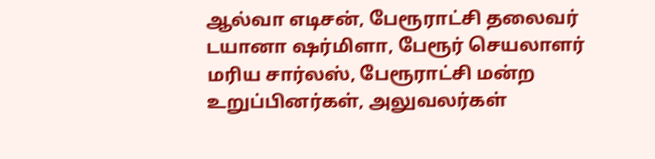ஆல்வா எடிசன், பேரூராட்சி தலைவர் டயானா ஷர்மிளா, பேரூர் செயலாளர் மரிய சார்லஸ், பேரூராட்சி மன்ற உறுப்பினர்கள், அலுவலர்கள்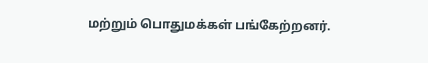மற்றும் பொதுமக்கள் பங்கேற்றனர்.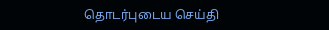தொடர்புடைய செய்தி